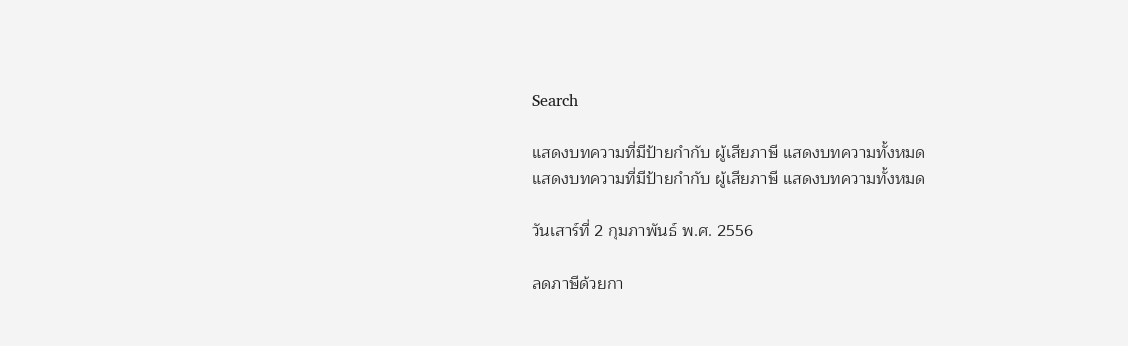Search

แสดงบทความที่มีป้ายกำกับ ผู้เสียภาษี แสดงบทความทั้งหมด
แสดงบทความที่มีป้ายกำกับ ผู้เสียภาษี แสดงบทความทั้งหมด

วันเสาร์ที่ 2 กุมภาพันธ์ พ.ศ. 2556

ลดภาษีด้วยกา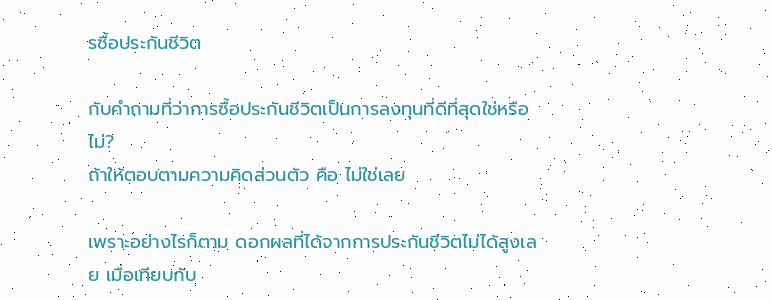รซื้อประกันชีวิต

กับคำถามที่ว่าการซื้อประกันชีวิตเป็นการลงทุนที่ดีที่สุดใช่หรือไม่?
ถ้าให้ตอบตามความคิดส่วนตัว คือ ไม่ใช่เลย

เพราะอย่างไรก็ตาม ดอกผลที่ได้จากการประกันชีวิตไม่ได้สูงเลย เมื่อเทียบกับ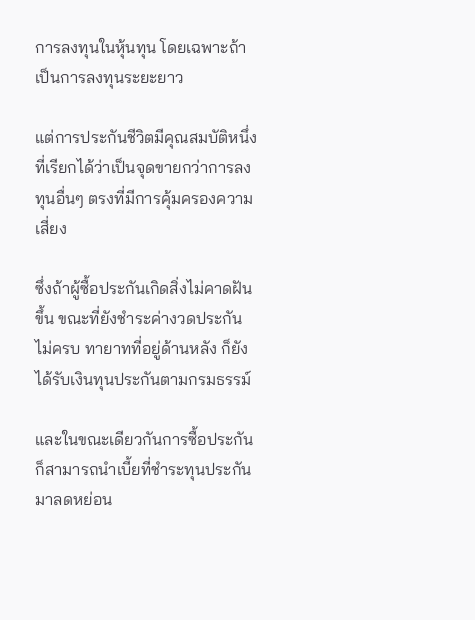การลงทุนในหุ้นทุน โดยเฉพาะถ้าเป็นการลงทุนระยะยาว

แต่การประกันชีวิตมีคุณสมบัติหนึ่งที่เรียกได้ว่าเป็นจุดขายกว่าการลงทุนอื่นๆ ตรงที่มีการคุ้มครองความเสี่ยง

ซึ่งถ้าผู้ซื้อประกันเกิดสิ่งไม่คาดฝันขึ้น ขณะที่ยังชำระค่างวดประกันไม่ครบ ทายาทที่อยู่ด้านหลัง ก็ยังได้รับเงินทุนประกันตามกรมธรรม์

และในขณะเดียวกันการซื้อประกันก็สามารถนำเบี้ยที่ชำระทุนประกันมาลดหย่อน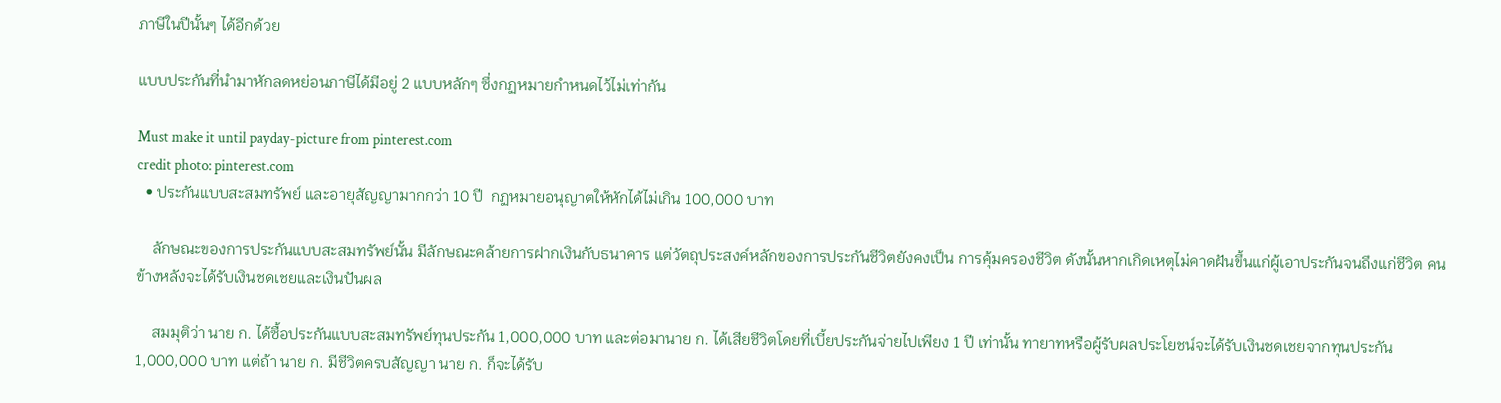ภาษีในปีนั้นๆ ได้อีกด้วย

แบบประกันที่นำมาหักลดหย่อนภาษีได้มีอยู่ 2 แบบหลักๆ ซึ่งกฏหมายกำหนดไว้ไม่เท่ากัน

Must make it until payday-picture from pinterest.com
credit photo: pinterest.com
  • ประกันแบบสะสมทรัพย์ และอายุสัญญามากกว่า 10 ปี  กฏหมายอนุญาตให้หักได้ไม่เกิน 100,000 บาท

    ลักษณะของการประกันแบบสะสมทรัพย์นั้น มีลักษณะคล้ายการฝากเงินกับธนาคาร แต่วัตถุประสงค์หลักของการประกันชีวิตยังคงเป็น การคุ้มครองชีวิต ดังนั้นหากเกิดเหตุไม่คาดฝันขึ้นแก่ผู้เอาประกันจนถึงแก่ชีวิต คนข้างหลังจะได้รับเงินชดเชยและเงินปันผล

    สมมุติว่า นาย ก. ได้ซื้อประกันแบบสะสมทรัพย์ทุนประกัน 1,000,000 บาท และต่อมานาย ก. ได้เสียชีวิตโดยที่เบี้ยประกันจ่ายไปเพียง 1 ปี เท่านั้น ทายาทหรือผู้รับผลประโยชน์จะได้รับเงินชดเชยจากทุนประกัน 1,000,000 บาท แต่ถ้า นาย ก. มีชีวิตครบสัญญา นาย ก. ก็จะได้รับ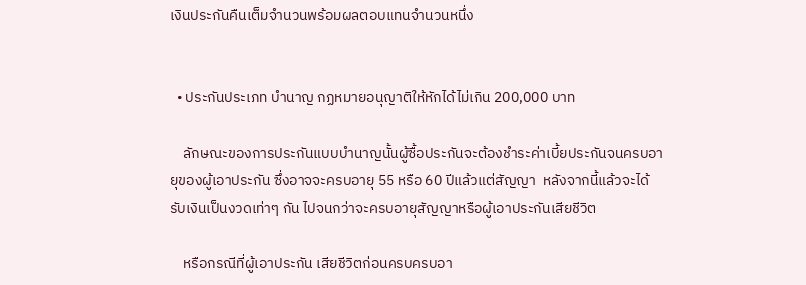เงินประกันคืนเต็มจำนวนพร้อมผลตอบแทนจำนวนหนึ่ง


  • ประกันประเภท บำนาญ กฏหมายอนุญาติให้หักได้ไม่เกิน 200,000 บาท

    ลักษณะของการประกันแบบบำนาญนั้นผู้ซื้อประกันจะต้องชำระค่าเบี้ยประกันจนครบอายุของผู้เอาประกัน ซึ่งอาจจะครบอายุ 55 หรือ 60 ปีแล้วแต่สัญญา  หลังจากนี้แล้วจะได้รับเงินเป็นงวดเท่าๆ กัน ไปจนกว่าจะครบอายุสัญญาหรือผู้เอาประกันเสียชีวิต

    หรือกรณีที่ผู้เอาประกัน เสียชีวิตก่อนครบครบอา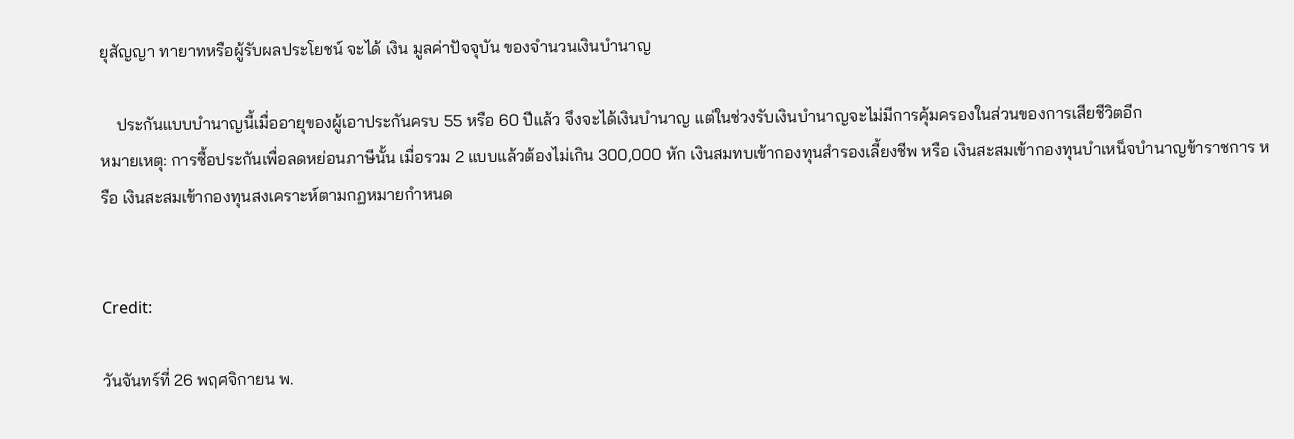ยุสัญญา ทายาทหรือผู้รับผลประโยชน์ จะได้ เงิน มูลค่าปัจจุบัน ของจำนวนเงินบำนาญ

    ประกันแบบบำนาญนี้เมื่ออายุของผู้เอาประกันครบ 55 หรือ 60 ปีแล้ว จึงจะได้เงินบำนาญ แต่ในช่วงรับเงินบำนาญจะไม่มีการคุ้มครองในส่วนของการเสียชีวิตอีก
หมายเหตุ: การซื้อประกันเพื่อลดหย่อนภาษีนั้น เมื่อรวม 2 แบบแล้วต้องไม่เกิน 300,000 หัก เงินสมทบเข้ากองทุนสำรองเลี้ยงชีพ หรือ เงินสะสมเข้ากองทุนบำเหน็จบำนาญข้าราชการ หรือ เงินสะสมเข้ากองทุนสงเคราะห์ตามกฏหมายกำหนด


Credit:

วันจันทร์ที่ 26 พฤศจิกายน พ.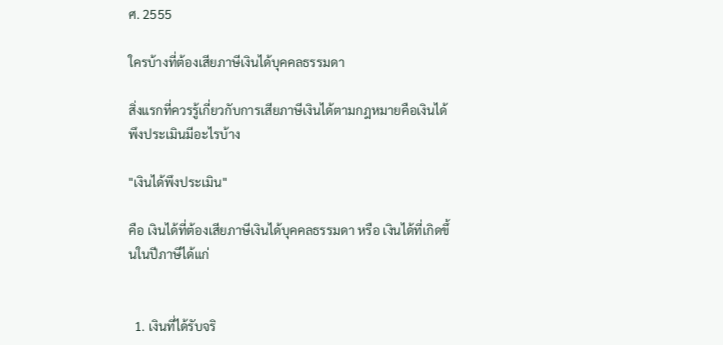ศ. 2555

ใครบ้างที่ต้องเสียภาษีเงินได้บุคคลธรรมดา

สิ่งแรกที่ควรรู้เกี่ยวกับการเสียภาษีเงินได้ตามกฎหมายคือเงินได้พึงประเมินมีอะไรบ้าง

"เงินได้พึงประเมิน"

คือ เงินได้ที่ต้องเสียภาษีเงินได้บุคคลธรรมดา หรือ เงินได้ที่เกิดขึ้นในปีภาษีได้แก่


  1. เงินที่ได้รับจริ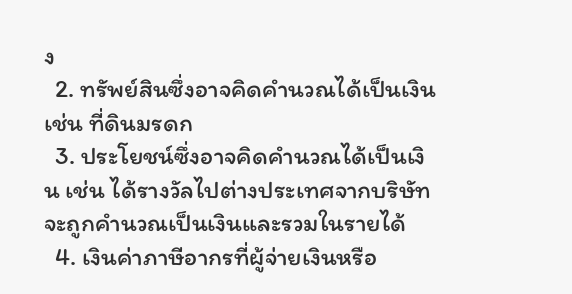ง
  2. ทรัพย์สินซึ่งอาจคิดคำนวณได้เป็นเงิน เช่น ที่ดินมรดก
  3. ประโยชน์ซึ่งอาจคิดคำนวณได้เป็นเงิน เช่น ได้รางวัลไปต่างประเทศจากบริษัทจะถูกคำนวณเป็นเงินและรวมในรายได้
  4. เงินค่าภาษีอากรที่ผู้จ่ายเงินหรือ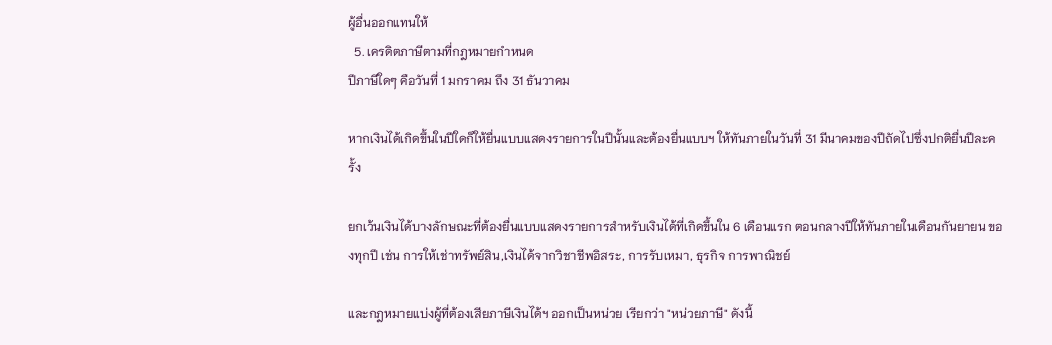ผู้อื่นออกแทนให้
  5. เครดิตภาษีตามที่กฎหมายกำหนด
ปีภาษีใดๆ คือวันที่ 1 มกราคม ถึง 31 ธันวาคม

หากเงินได้เกิดขึ้นในปีใดก็ให้ยื่นแบบแสดงรายการในปีนั้นและต้องยื่นแบบฯ ให้ทันภายในวันที่ 31 มีนาคมของปีถัดไปซึ่งปกติยื่นปีละครั้ง

ยกเว้นเงินได้บางลักษณะที่ต้องยื่นแบบแสดงรายการสำหรับเงินได้ที่เกิดขึ้นใน 6 เดือนแรก ตอนกลางปีให้ทันภายในเดือนกันยายน ของทุกปี เช่น การให้เช่าทรัพย์สิน,เงินได้จากวิชาชีพอิสระ, การรับเหมา, ธุรกิจ การพาณิชย์

และกฎหมายแบ่งผู้ที่ต้องเสียภาษีเงินได้ฯ ออกเป็นหน่วย เรียกว่า "หน่วยภาษี" ดังนี้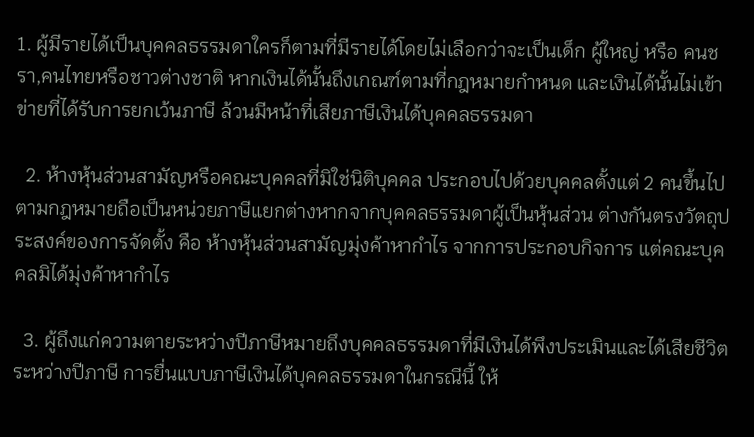1. ผู้มีรายได้เป็นบุคคลธรรมดาใครก็ตามที่มีรายได้โดยไม่เลือกว่าจะเป็นเด็ก ผู้ใหญ่ หรือ คนชรา,คนไทยหรือชาวต่างชาติ หากเงินได้นั้นถึงเกณฑ์ตามที่กฎหมายกำหนด และเงินได้นั้นไม่เข้าข่ายที่ได้รับการยกเว้นภาษี ล้วนมีหน้าที่เสียภาษีเงินได้บุคคลธรรมดา

  2. ห้างหุ้นส่วนสามัญหรือคณะบุคคลที่มิใช่นิติบุคคล ประกอบไปด้วยบุคคลตั้งแต่ 2 คนขึ้นไป ตามกฎหมายถือเป็นหน่วยภาษีแยกต่างหากจากบุคคลธรรมดาผู้เป็นหุ้นส่วน ต่างกันตรงวัตถุประสงค์ของการจัดตั้ง คือ ห้างหุ้นส่วนสามัญมุ่งค้าหากำไร จากการประกอบกิจการ แต่คณะบุคคลมิได้มุ่งค้าหากำไร

  3. ผู้ถึงแก่ความตายระหว่างปีภาษีหมายถึงบุคคลธรรมดาที่มีเงินได้พึงประเมินและได้เสียชีวิตระหว่างปีภาษี การยื่นแบบภาษีเงินได้บุคคลธรรมดาในกรณีนี้ ให้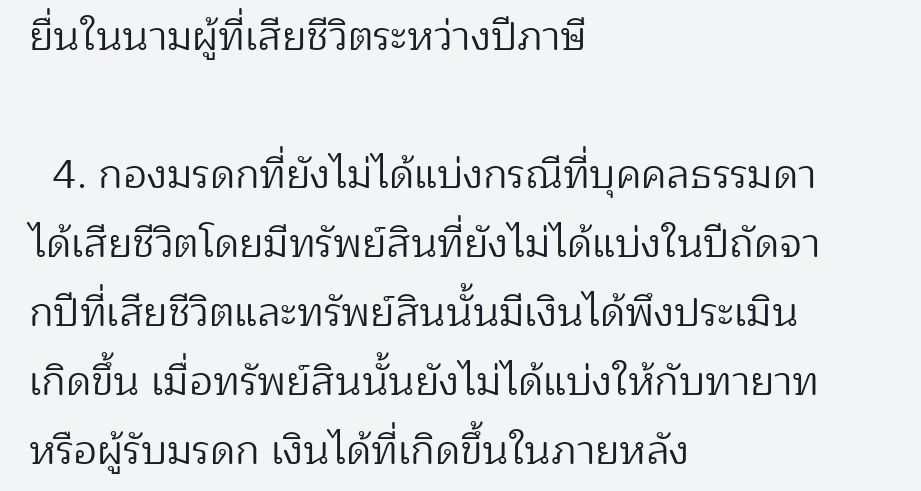ยื่นในนามผู้ที่เสียชีวิตระหว่างปีภาษี

  4. กองมรดกที่ยังไม่ได้แบ่งกรณีที่บุคคลธรรมดาได้เสียชีวิตโดยมีทรัพย์สินที่ยังไม่ได้แบ่งในปีถัดจากปีที่เสียชีวิตและทรัพย์สินนั้นมีเงินได้พึงประเมินเกิดขึ้น เมื่อทรัพย์สินนั้นยังไม่ได้แบ่งให้กับทายาทหรือผู้รับมรดก เงินได้ที่เกิดขึ้นในภายหลัง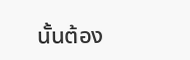นั้นต้อง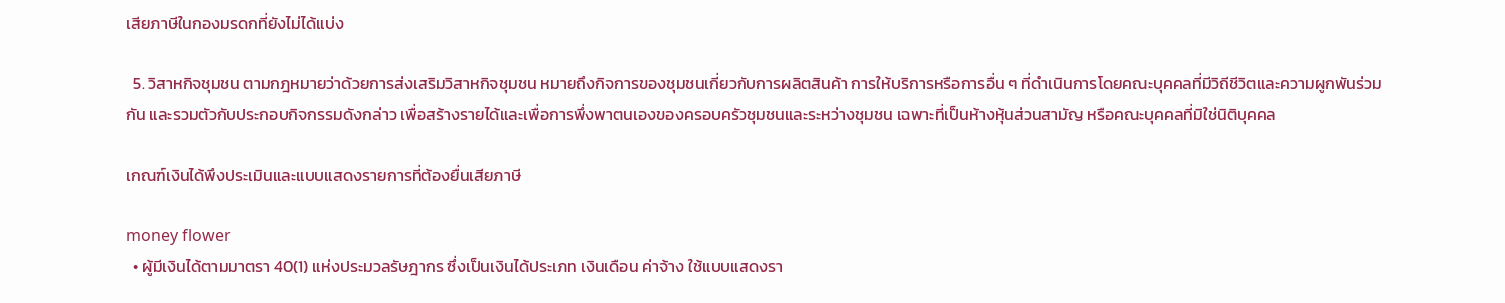เสียภาษีในกองมรดกที่ยังไม่ได้แบ่ง

  5. วิสาหกิจชุมชน ตามกฎหมายว่าด้วยการส่งเสริมวิสาหกิจชุมชน หมายถึงกิจการของชุมชนเกี่ยวกับการผลิตสินค้า การให้บริการหรือการอื่น ๆ ที่ดำเนินการโดยคณะบุคคลที่มีวิถีชีวิตและความผูกพันร่วมกัน และรวมตัวกับประกอบกิจกรรมดังกล่าว เพื่อสร้างรายได้และเพื่อการพึ่งพาตนเองของครอบครัวชุมชนและระหว่างชุมชน เฉพาะที่เป็นห้างหุ้นส่วนสามัญ หรือคณะบุคคลที่มิใช่นิติบุคคล

เกณฑ์เงินได้พึงประเมินและแบบแสดงรายการที่ต้องยื่นเสียภาษี

money flower
  • ผู้มีเงินได้ตามมาตรา 40(1) แห่งประมวลรัษฎากร ซึ่งเป็นเงินได้ประเภท เงินเดือน ค่าจ้าง ใช้แบบแสดงรา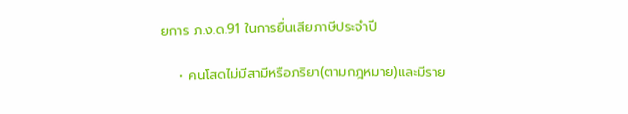ยการ ภ.ง.ด.91 ในการยื่นเสียภาษีประจำปี

    • คนโสดไม่มีสามีหรือภริยา(ตามกฎหมาย)และมีราย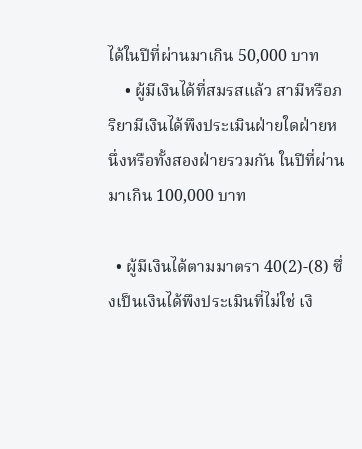ได้ในปีที่ผ่านมาเกิน 50,000 บาท
    • ผู้มีเงินได้ที่สมรสแล้ว สามีหรือภริยามีเงินได้พึงประเมินฝ่ายใดฝ่ายหนึ่งหรือทั้งสองฝ่ายรวมกัน ในปีที่ผ่านมาเกิน 100,000 บาท

  • ผู้มีเงินได้ตามมาตรา 40(2)-(8) ซึ่งเป็นเงินได้พึงประเมินที่ไม่ใช่ เงิ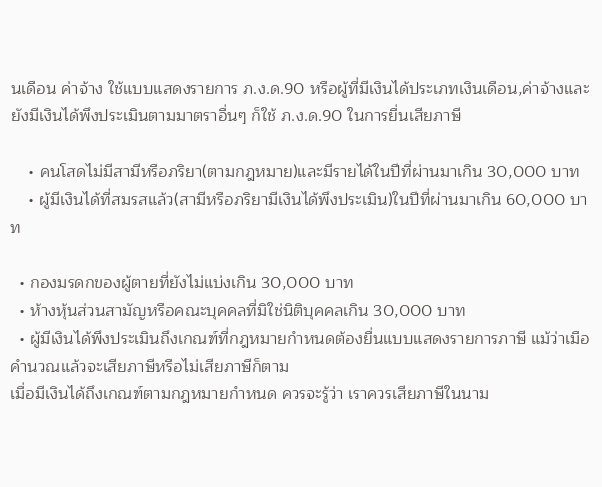นเดือน ค่าจ้าง ใช้แบบแสดงรายการ ภ.ง.ด.90 หรือผู้ที่มีเงินได้ประเภทเงินเดือน,ค่าจ้างและยังมีเงินได้พึงประเมินตามมาตราอื่นๆ ก็ใช้ ภ.ง.ด.90 ในการยื่นเสียภาษี

    • คนโสดไม่มีสามีหรือภริยา(ตามกฎหมาย)และมีรายได้ในปีที่ผ่านมาเกิน 30,000 บาท
    • ผู้มีเงินได้ที่สมรสแล้ว(สามีหรือภริยามีเงินได้พึงประเมิน)ในปีที่ผ่านมาเกิน 60,000 บาท

  • กองมรดกของผู้ตายที่ยังไม่แบ่งเกิน 30,000 บาท
  • ห้างหุ้นส่วนสามัญหรือคณะบุคคลที่มิใช่นิติบุคคลเกิน 30,000 บาท
  • ผู้มีเงินได้พึงประเมินถึงเกณฑ์ที่กฎหมายกำหนดต้องยื่นแบบแสดงรายการภาษี แม้ว่าเมือคำนวณแล้วจะเสียภาษีหรือไม่เสียภาษีก็ตาม
เมื่อมีเงินได้ถึงเกณฑ์ตามกฎหมายกำหนด ควรจะรู้ว่า เราควรเสียภาษีในนาม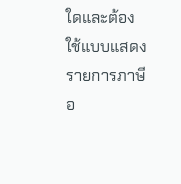ใดและต้องใช้แบบแสดงรายการภาษีอ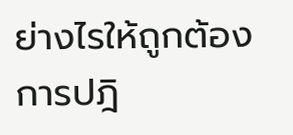ย่างไรให้ถูกต้อง การปฎิ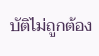บัติไม่ถูกต้อง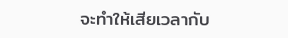จะทำให้เสียเวลากับ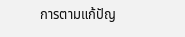การตามแก้ปัญ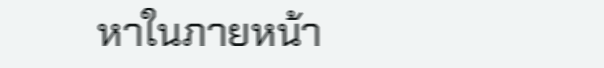หาในภายหน้า